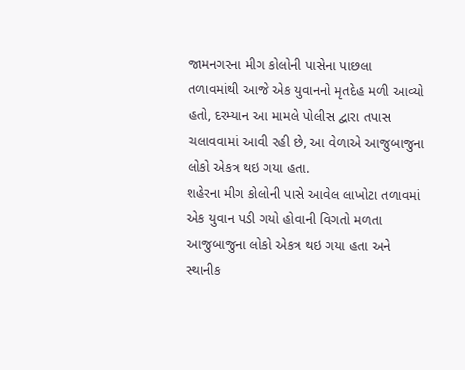જામનગરના મીગ કોલોની પાસેના પાછલા તળાવમાંથી આજે એક યુવાનનો મૃતદેહ મળી આવ્યો હતો, દરમ્યાન આ મામલે પોલીસ દ્વારા તપાસ ચલાવવામાં આવી રહી છે, આ વેળાએ આજુબાજુના લોકો એકત્ર થઇ ગયા હતા.
શહેરના મીગ કોલોની પાસે આવેલ લાખોટા તળાવમાં એક યુવાન પડી ગયો હોવાની વિગતો મળતા આજુબાજુના લોકો એકત્ર થઇ ગયા હતા અને સ્થાનીક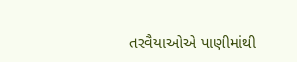તરવૈયાઓએ પાણીમાંથી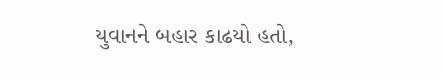યુવાનને બહાર કાઢયો હતો,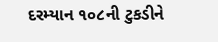દરમ્યાન ૧૦૮ની ટુકડીને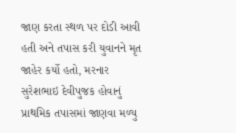જાણ કરતા સ્થળ પર દોડી આવી હતી અને તપાસ કરી યુવાનને મૃત જાહેર કર્યો હતો, મરનાર સુરેશભાઇ દેવીપુજક હોવાનું પ્રાથમિક તપાસમાં જાણવા મળ્યુ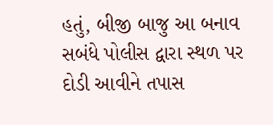હતું, બીજી બાજુ આ બનાવ સબંધે પોલીસ દ્વારા સ્થળ પર દોડી આવીને તપાસ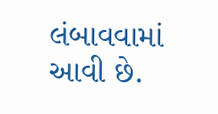લંબાવવામાં આવી છે.